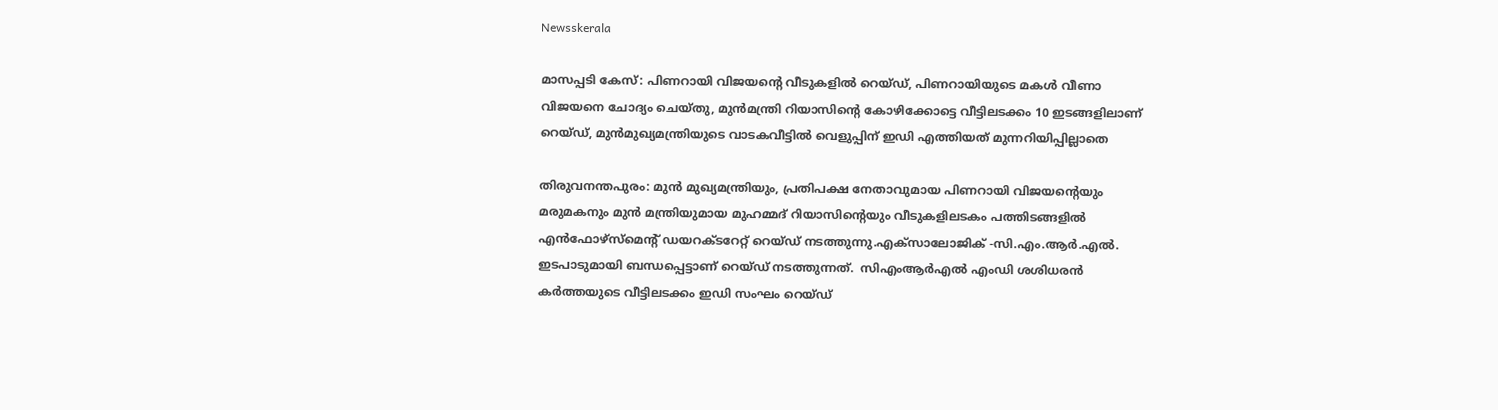Newsskerala

മാസപ്പടി കേസ്: പിണറായി വിജയന്റെ വീടുകളില്‍ റെയ്ഡ്, പിണറായിയുടെ മകള്‍ വീണാ വിജയനെ ചോദ്യം ചെയ്തു, മുന്‍മന്ത്രി റിയാസിന്റെ കോഴിക്കോട്ടെ വീട്ടിലടക്കം 10 ഇടങ്ങളിലാണ് റെയ്ഡ്, മുന്‍മുഖ്യമന്ത്രിയുടെ വാടകവീട്ടില്‍ വെളുപ്പിന് ഇഡി എത്തിയത് മുന്നറിയിപ്പില്ലാതെ

തിരുവനന്തപുരം: മുന്‍ മുഖ്യമന്ത്രിയും, പ്രതിപക്ഷ നേതാവുമായ പിണറായി വിജയന്റെയും മരുമകനും മുന്‍ മന്ത്രിയുമായ മുഹമ്മദ് റിയാസിന്റെയും വീടുകളിലടകം പത്തിടങ്ങളില്‍ എന്‍ഫോഴ്സ്മെന്റ് ഡയറക്ടറേറ്റ് റെയ്ഡ് നടത്തുന്നു.എക്സാലോജിക് -സി.എം.ആര്‍.എല്‍. ഇടപാടുമായി ബന്ധപ്പെട്ടാണ് റെയ്ഡ് നടത്തുന്നത്.  സിഎംആര്‍എല്‍ എംഡി ശശിധരന്‍ കര്‍ത്തയുടെ വീട്ടിലടക്കം ഇഡി സംഘം റെയ്ഡ്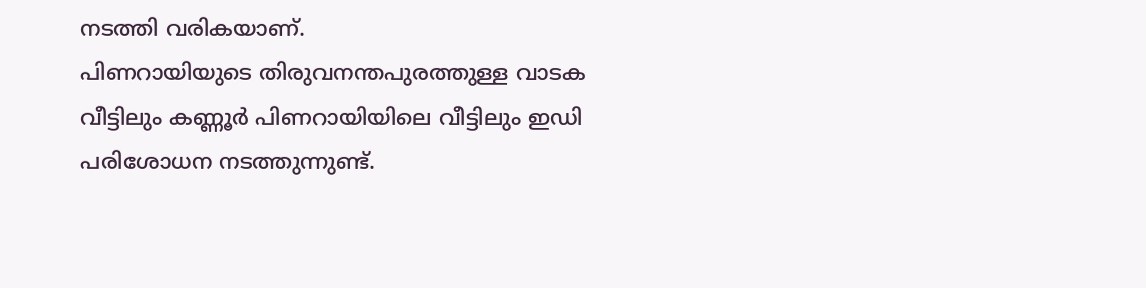നടത്തി വരികയാണ്.
പിണറായിയുടെ തിരുവനന്തപുരത്തുള്ള വാടക വീട്ടിലും കണ്ണൂര്‍ പിണറായിയിലെ വീട്ടിലും ഇഡി പരിശോധന നടത്തുന്നുണ്ട്.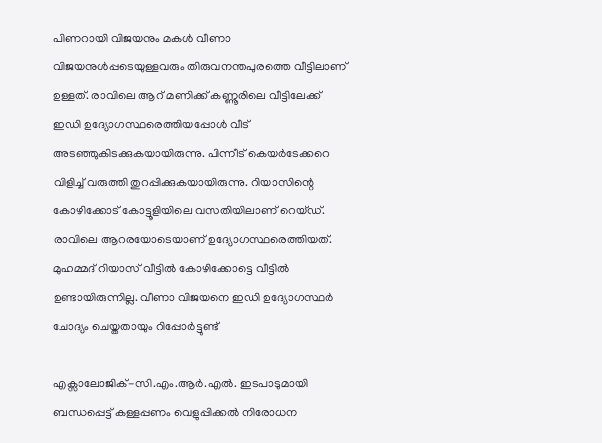പിണറായി വിജയനും മകള്‍ വീണാ വിജയനുള്‍പ്പടെയുള്ളവരും തിരുവനന്തപുരത്തെ വീട്ടിലാണ് ഉള്ളത്. രാവിലെ ആറ് മണിക്ക് കണ്ണൂരിലെ വീട്ടിലേക്ക് ഇഡി ഉദ്യോഗസ്ഥരെത്തിയപ്പോള്‍ വീട് അടഞ്ഞുകിടക്കുകയായിരുന്നു. പിന്നീട് കെയര്‍ടേക്കറെ വിളിച്ച് വരുത്തി തുറപ്പിക്കുകയായിരുന്നു. റിയാസിന്റെ കോഴിക്കോട് കോട്ടൂളിയിലെ വസതിയിലാണ് റെയ്ഡ്. രാവിലെ ആറരയോടെയാണ് ഉദ്യോഗസ്ഥരെത്തിയത്. മുഹമ്മദ് റിയാസ് വീട്ടില്‍ കോഴിക്കോട്ടെ വീട്ടില്‍ ഉണ്ടായിരുന്നില്ല. വീണാ വിജയനെ ഇഡി ഉദ്യോഗസ്ഥര്‍ ചോദ്യം ചെയ്തതായും റിപ്പോര്‍ട്ടുണ്ട്

എക്സാലോജിക്-സി.എം.ആര്‍.എല്‍. ഇടപാടുമായി ബന്ധപ്പെട്ട് കള്ളപ്പണം വെളുപ്പിക്കല്‍ നിരോധന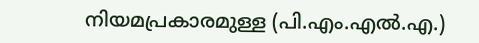നിയമപ്രകാരമുള്ള (പി.എം.എല്‍.എ.)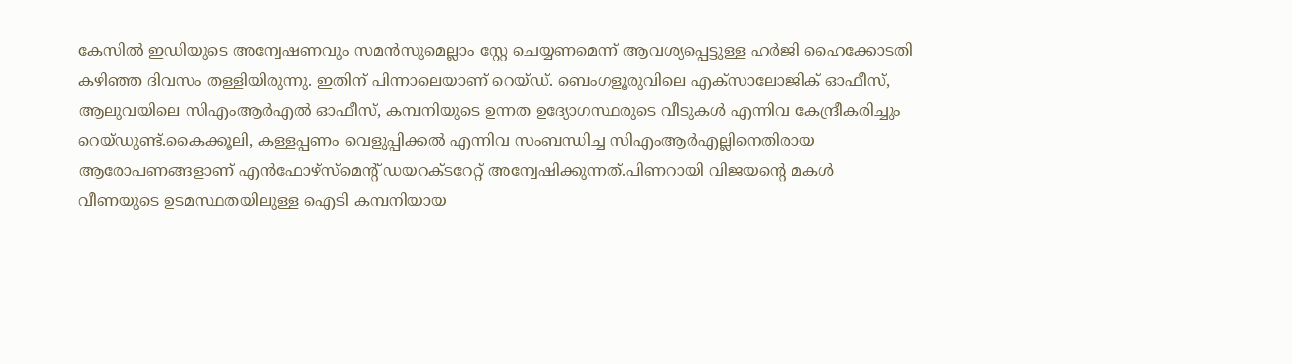കേസില്‍ ഇഡിയുടെ അന്വേഷണവും സമന്‍സുമെല്ലാം സ്റ്റേ ചെയ്യണമെന്ന് ആവശ്യപ്പെട്ടുള്ള ഹര്‍ജി ഹൈക്കോടതി കഴിഞ്ഞ ദിവസം തള്ളിയിരുന്നു. ഇതിന് പിന്നാലെയാണ് റെയ്ഡ്. ബെംഗളൂരുവിലെ എക്സാലോജിക് ഓഫീസ്, ആലുവയിലെ സിഎംആര്‍എല്‍ ഓഫീസ്, കമ്പനിയുടെ ഉന്നത ഉദ്യോഗസ്ഥരുടെ വീടുകള്‍ എന്നിവ കേന്ദ്രീകരിച്ചും റെയ്ഡുണ്ട്.കൈക്കൂലി, കള്ളപ്പണം വെളുപ്പിക്കല്‍ എന്നിവ സംബന്ധിച്ച സിഎംആര്‍എല്ലിനെതിരായ ആരോപണങ്ങളാണ് എന്‍ഫോഴ്സ്മെന്റ് ഡയറക്ടറേറ്റ് അന്വേഷിക്കുന്നത്.പിണറായി വിജയന്റെ മകള്‍ വീണയുടെ ഉടമസ്ഥതയിലുള്ള ഐടി കമ്പനിയായ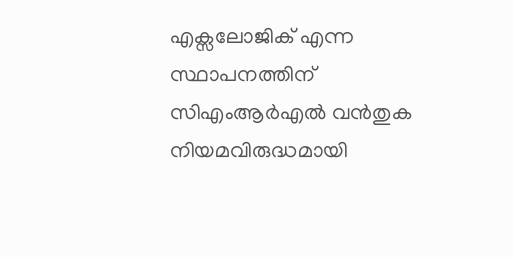എക്സലോജിക് എന്ന സ്ഥാപനത്തിന് സിഎംആര്‍എല്‍ വന്‍തുക നിയമവിരുദ്ധമായി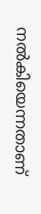നല്‍കിയെന്നതാണ്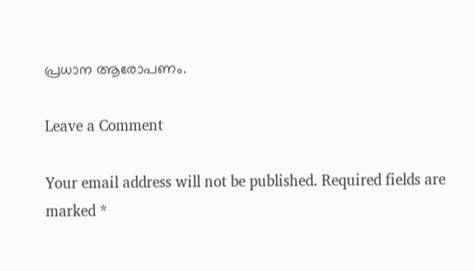പ്രധാന ആരോപണം.

Leave a Comment

Your email address will not be published. Required fields are marked *